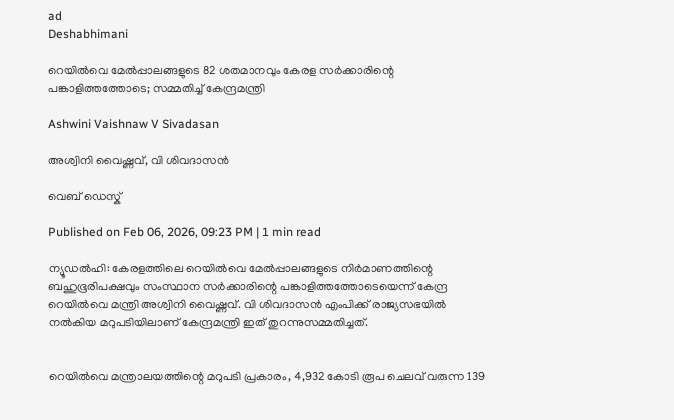ad
Deshabhimani

റെയിൽവെ മേൽപ്പാലങ്ങളുടെ 82 ശതമാനവും കേരള സർക്കാരിന്റെ പങ്കാളിത്തത്തോടെ; സമ്മതിച്ച് കേന്ദ്രമന്ത്രി

Ashwini Vaishnaw V Sivadasan

അശ്വിനി വൈഷ്ണവ്, വി ശിവദാസൻ

വെബ് ഡെസ്ക്

Published on Feb 06, 2026, 09:23 PM | 1 min read

ന്യൂഡൽഹി: കേരളത്തിലെ റെയിൽവെ മേൽപ്പാലങ്ങളുടെ നിർമാണത്തിന്റെ ബഹുഭൂരിപക്ഷവും സംസ്ഥാന സർക്കാരിന്റെ പങ്കാളിത്തത്തോടെയെന്ന് കേന്ദ്ര റെയിൽവെ മന്ത്രി അശ്വിനി വൈഷ്ണവ്. വി ശിവദാസൻ എംപിക്ക് രാജ്യസഭയിൽ നൽകിയ മറുപടിയിലാണ് കേന്ദ്രമന്ത്രി ഇത് തുറന്നുസമ്മതിച്ചത്.


റെയിൽവെ മന്ത്രാലയത്തിന്റെ മറുപടി പ്രകാരം, 4,932 കോടി രൂപ ചെലവ് വരുന്ന 139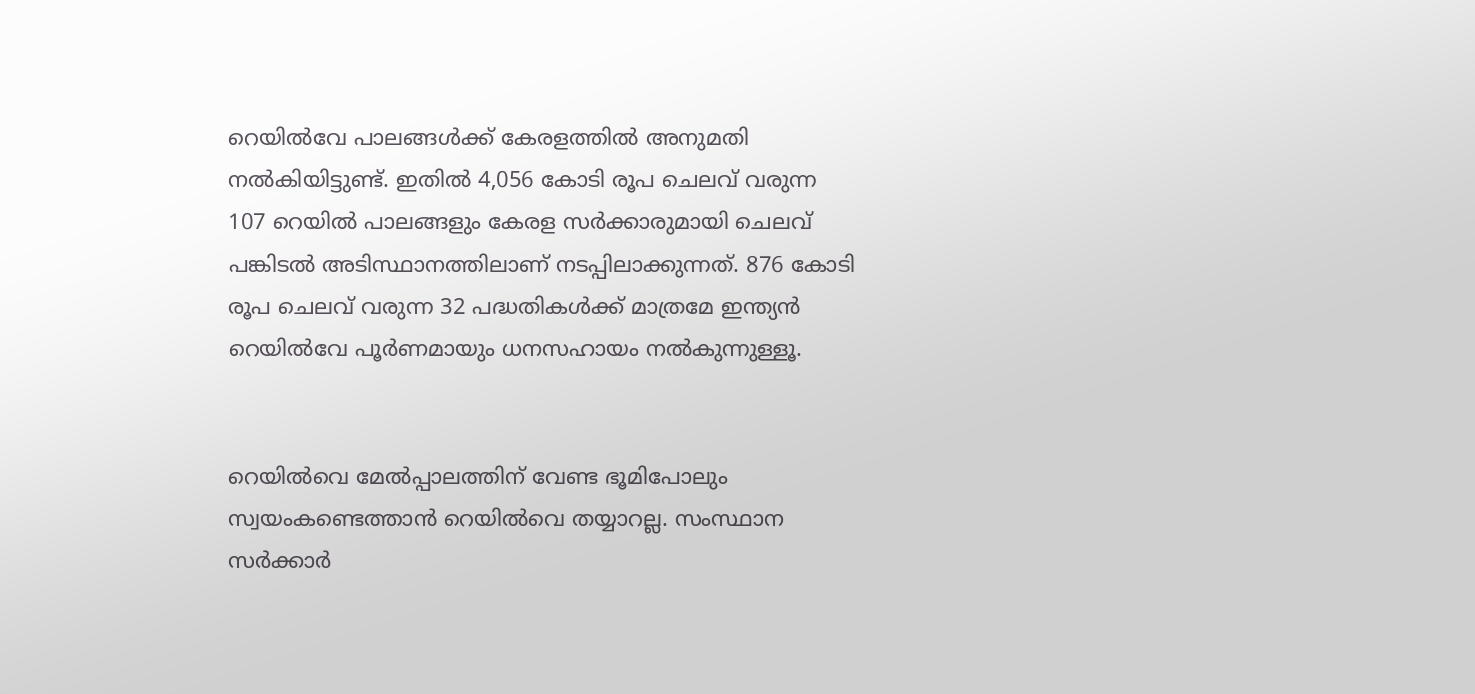റെയിൽവേ പാലങ്ങൾക്ക് കേരളത്തിൽ അനുമതി നൽകിയിട്ടുണ്ട്. ഇതിൽ 4,056 കോടി രൂപ ചെലവ് വരുന്ന 107 റെയിൽ പാലങ്ങളും കേരള സർക്കാരുമായി ചെലവ് പങ്കിടൽ അടിസ്ഥാനത്തിലാണ് നടപ്പിലാക്കുന്നത്. 876 കോടി രൂപ ചെലവ് വരുന്ന 32 പദ്ധതികൾക്ക് മാത്രമേ ഇന്ത്യൻ റെയിൽവേ പൂർണമായും ധനസഹായം നൽകുന്നുള്ളൂ.


റെയിൽവെ മേൽപ്പാലത്തിന് വേണ്ട ഭൂമിപോലും സ്വയംകണ്ടെത്താൻ റെയിൽവെ തയ്യാറല്ല. സംസ്ഥാന സർക്കാർ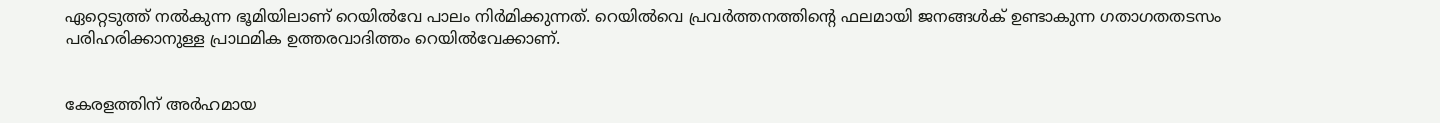ഏറ്റെടുത്ത് നൽകുന്ന ഭൂമിയിലാണ് റെയിൽവേ പാലം നിർമിക്കുന്നത്. റെയിൽവെ പ്രവർത്തനത്തിന്റെ ഫലമായി ജനങ്ങൾക് ഉണ്ടാകുന്ന ഗതാഗതതടസം പരിഹരിക്കാനുള്ള പ്രാഥമിക ഉത്തരവാദിത്തം റെയിൽവേക്കാണ്.


കേരളത്തിന് അർഹമായ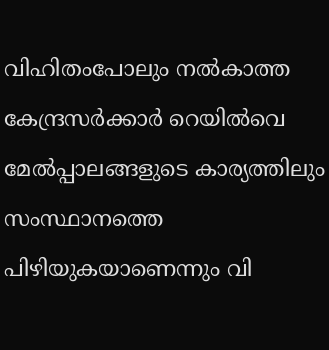വിഹിതംപോലും നൽകാത്ത കേന്ദ്രസർക്കാർ റെയിൽവെ മേൽപ്പാലങ്ങളുടെ കാര്യത്തിലും സംസ്ഥാനത്തെ പിഴിയുകയാണെന്നും വി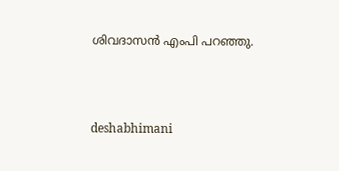ശിവദാസൻ എംപി പറഞ്ഞു.



deshabhimani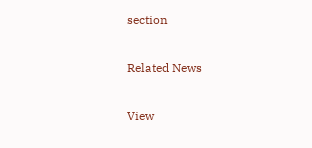section

Related News

View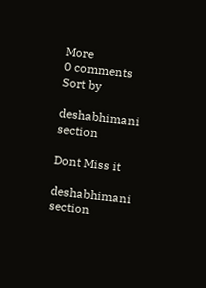More
0 comments
Sort by

deshabhimani section

Dont Miss it

deshabhimani section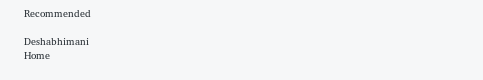Recommended

Deshabhimani
Home